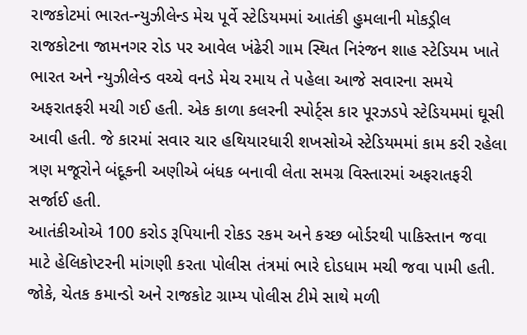રાજકોટમાં ભારત-ન્યુઝીલેન્ડ મેચ પૂર્વે સ્ટેડિયમમાં આતંકી હુમલાની મોકડ્રીલ
રાજકોટના જામનગર રોડ પર આવેલ ખંઢેરી ગામ સ્થિત નિરંજન શાહ સ્ટેડિયમ ખાતે ભારત અને ન્યુઝીલેન્ડ વચ્ચે વનડે મેચ રમાય તે પહેલા આજે સવારના સમયે અફરાતફરી મચી ગઈ હતી. એક કાળા કલરની સ્પોર્ટ્સ કાર પૂરઝડપે સ્ટેડિયમમાં ઘૂસી આવી હતી. જે કારમાં સવાર ચાર હથિયારધારી શખસોએ સ્ટેડિયમમાં કામ કરી રહેલા ત્રણ મજૂરોને બંદૂકની અણીએ બંધક બનાવી લેતા સમગ્ર વિસ્તારમાં અફરાતફરી સર્જાઈ હતી.
આતંકીઓએ 100 કરોડ રૂપિયાની રોકડ રકમ અને કચ્છ બોર્ડરથી પાકિસ્તાન જવા માટે હેલિકોપ્ટરની માંગણી કરતા પોલીસ તંત્રમાં ભારે દોડધામ મચી જવા પામી હતી. જોકે, ચેતક કમાન્ડો અને રાજકોટ ગ્રામ્ય પોલીસ ટીમે સાથે મળી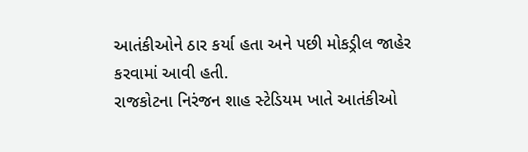આતંકીઓને ઠાર કર્યા હતા અને પછી મોકડ્રીલ જાહેર કરવામાં આવી હતી.
રાજકોટના નિરંજન શાહ સ્ટેડિયમ ખાતે આતંકીઓ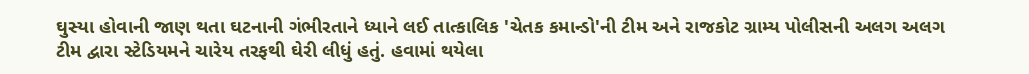ઘુસ્યા હોવાની જાણ થતા ઘટનાની ગંભીરતાને ધ્યાને લઈ તાત્કાલિક 'ચેતક કમાન્ડો'ની ટીમ અને રાજકોટ ગ્રામ્ય પોલીસની અલગ અલગ ટીમ દ્વારા સ્ટેડિયમને ચારેય તરફથી ઘેરી લીધું હતું. હવામાં થયેલા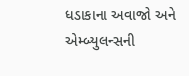ધડાકાના અવાજો અને એમ્બ્યુલન્સની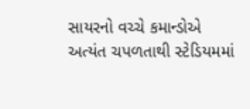સાયરનો વચ્ચે કમાન્ડોએ અત્યંત ચપળતાથી સ્ટેડિયમમાં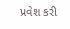પ્રવેશ કરી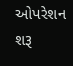ઓપરેશન શરૂ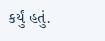કર્યું હતું.